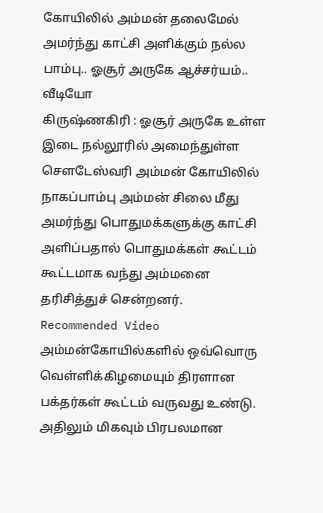கோயிலில் அம்மன் தலைமேல் அமர்ந்து காட்சி அளிக்கும் நல்ல பாம்பு.. ஓசூர் அருகே ஆச்சர்யம்.. வீடியோ
கிருஷ்ணகிரி : ஓசூர் அருகே உள்ள இடை நல்லூரில் அமைந்துள்ள சௌடேஸ்வரி அம்மன் கோயிலில் நாகப்பாம்பு அம்மன் சிலை மீது அமர்ந்து பொதுமக்களுக்கு காட்சி அளிப்பதால் பொதுமக்கள் கூட்டம் கூட்டமாக வந்து அம்மனை தரிசித்துச் சென்றனர்.
Recommended Video
அம்மன்கோயில்களில் ஒவ்வொரு வெள்ளிக்கிழமையும் திரளான பக்தர்கள் கூட்டம் வருவது உண்டு. அதிலும் மிகவும் பிரபலமான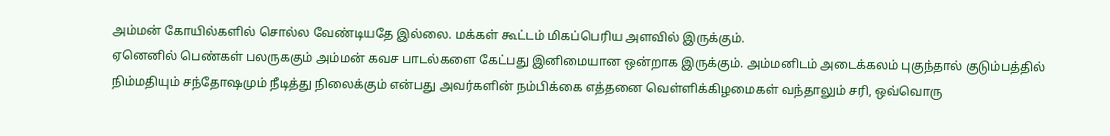அம்மன் கோயில்களில் சொல்ல வேண்டியதே இல்லை. மக்கள் கூட்டம் மிகப்பெரிய அளவில் இருக்கும்.
ஏனெனில் பெண்கள் பலருககும் அம்மன் கவச பாடல்களை கேட்பது இனிமையான ஒன்றாக இருக்கும். அம்மனிடம் அடைக்கலம் புகுந்தால் குடும்பத்தில் நிம்மதியும் சந்தோஷமும் நீடித்து நிலைக்கும் என்பது அவர்களின் நம்பிக்கை எத்தனை வெள்ளிக்கிழமைகள் வந்தாலும் சரி, ஒவ்வொரு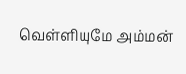வெள்ளியுமே அம்மன்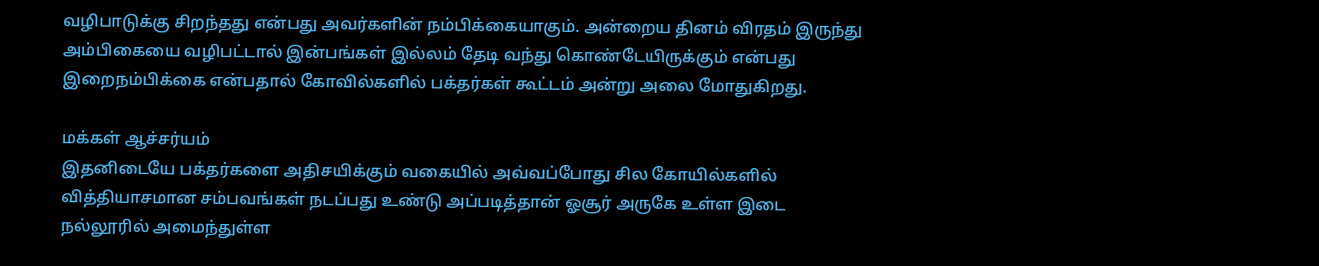வழிபாடுக்கு சிறந்தது என்பது அவர்களின் நம்பிக்கையாகும். அன்றைய தினம் விரதம் இருந்து அம்பிகையை வழிபட்டால் இன்பங்கள் இல்லம் தேடி வந்து கொண்டேயிருக்கும் என்பது இறைநம்பிக்கை என்பதால் கோவில்களில் பக்தர்கள் கூட்டம் அன்று அலை மோதுகிறது.

மக்கள் ஆச்சர்யம்
இதனிடையே பக்தர்களை அதிசயிக்கும் வகையில் அவ்வப்போது சில கோயில்களில் வித்தியாசமான சம்பவங்கள் நடப்பது உண்டு அப்படித்தான் ஓசூர் அருகே உள்ள இடை நல்லூரில் அமைந்துள்ள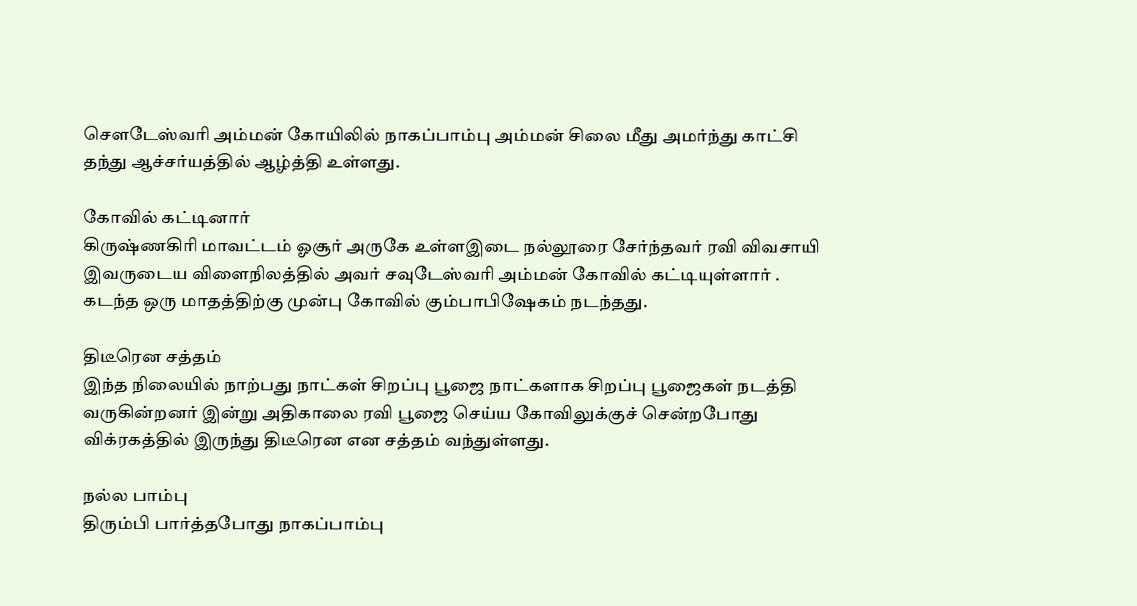சௌடேஸ்வரி அம்மன் கோயிலில் நாகப்பாம்பு அம்மன் சிலை மீது அமர்ந்து காட்சி தந்து ஆச்சர்யத்தில் ஆழ்த்தி உள்ளது.

கோவில் கட்டினார்
கிருஷ்ணகிரி மாவட்டம் ஓசூர் அருகே உள்ளஇடை நல்லூரை சேர்ந்தவர் ரவி விவசாயி இவருடைய விளைநிலத்தில் அவர் சவுடேஸ்வரி அம்மன் கோவில் கட்டியுள்ளார் . கடந்த ஒரு மாதத்திற்கு முன்பு கோவில் கும்பாபிஷேகம் நடந்தது.

திடீரென சத்தம்
இந்த நிலையில் நாற்பது நாட்கள் சிறப்பு பூஜை நாட்களாக சிறப்பு பூஜைகள் நடத்தி வருகின்றனர் இன்று அதிகாலை ரவி பூஜை செய்ய கோவிலுக்குச் சென்றபோது விக்ரகத்தில் இருந்து திடீரென என சத்தம் வந்துள்ளது.

நல்ல பாம்பு
திரும்பி பார்த்தபோது நாகப்பாம்பு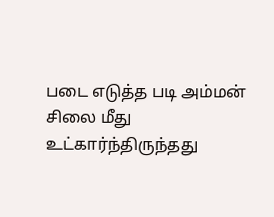படை எடுத்த படி அம்மன் சிலை மீது உட்கார்ந்திருந்தது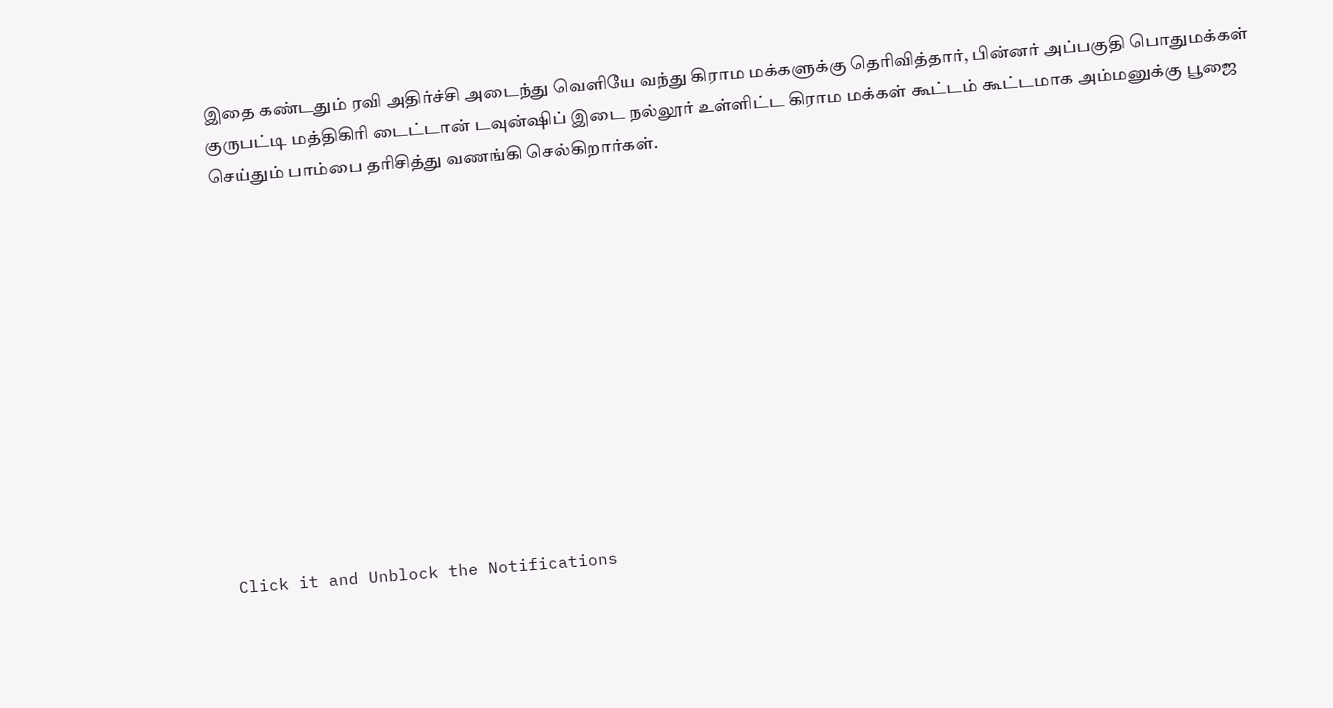இதை கண்டதும் ரவி அதிர்ச்சி அடைந்து வெளியே வந்து கிராம மக்களுக்கு தெரிவித்தார், பின்னர் அப்பகுதி பொதுமக்கள் குருபட்டி மத்திகிரி டைட்டான் டவுன்ஷிப் இடை நல்லூர் உள்ளிட்ட கிராம மக்கள் கூட்டம் கூட்டமாக அம்மனுக்கு பூஜை செய்தும் பாம்பை தரிசித்து வணங்கி செல்கிறார்கள்.












Click it and Unblock the Notifications